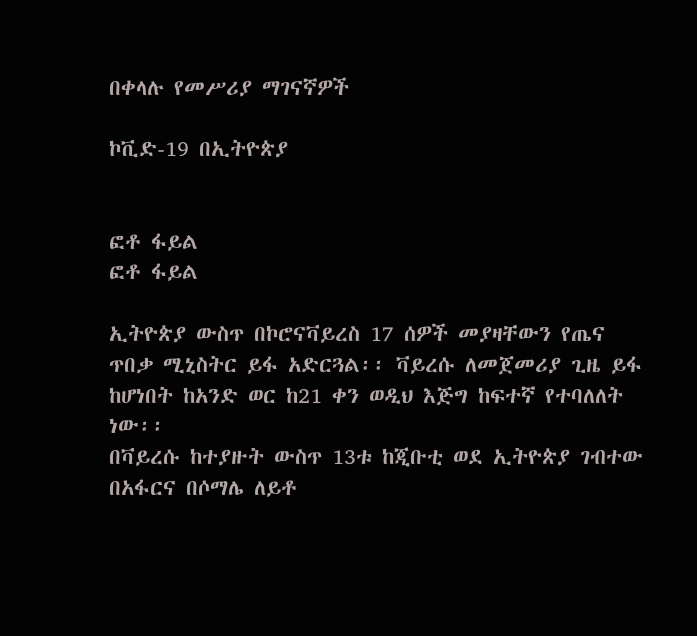በቀላሉ የመሥሪያ ማገናኛዎች

ኮቪድ-19 በኢትዮጵያ


ፎቶ ፋይል
ፎቶ ፋይል

ኢትዮጵያ ውስጥ በኮሮናቫይረስ 17 ሰዎች መያዛቸውን የጤና ጥበቃ ሚኒስትር ይፋ አድርጓል፡፡ ቫይረሱ ለመጀመሪያ ጊዜ ይፋ ከሆነበት ከአንድ ወር ከ21 ቀን ወዲህ እጅግ ከፍተኛ የተባለለት ነው፡፡
በቫይረሱ ከተያዙት ውስጥ 13ቱ ከጂቡቲ ወደ ኢትዮጵያ ገብተው በአፋርና በሶማሌ ለይቶ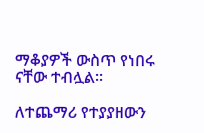ማቆያዎች ውስጥ የነበሩ ናቸው ተብሏል፡፡

ለተጨማሪ የተያያዘውን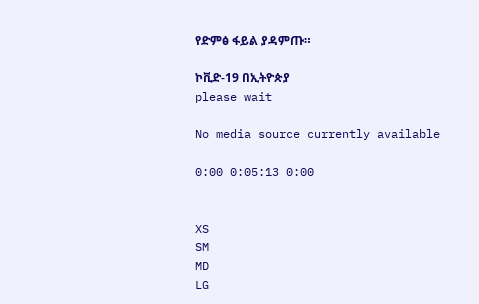የድምፅ ፋይል ያዳምጡ።

ኮቪድ-19 በኢትዮጵያ
please wait

No media source currently available

0:00 0:05:13 0:00


XS
SM
MD
LG